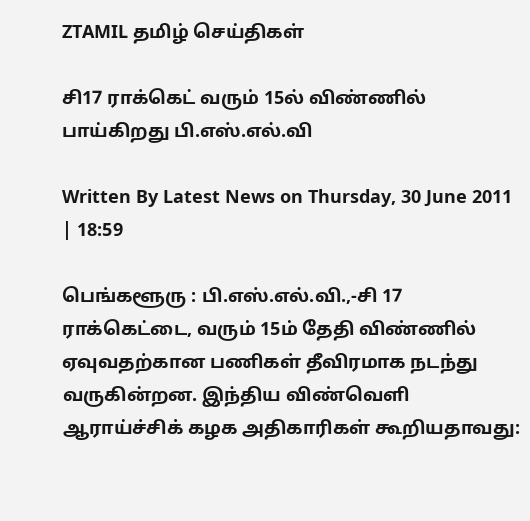ZTAMIL தமிழ் செய்திகள்

சி17 ராக்கெட் வரும் 15ல் விண்ணில் பாய்கிறது பி.எஸ்.எல்.வி

Written By Latest News on Thursday, 30 June 2011 | 18:59

பெங்களூரு : பி.எஸ்.எல்.வி.,-சி 17 ராக்கெட்டை, வரும் 15ம் தேதி விண்ணில் ஏவுவதற்கான பணிகள் தீவிரமாக நடந்து வருகின்றன. இந்திய விண்வெளி ஆராய்ச்சிக் கழக அதிகாரிகள் கூறியதாவது: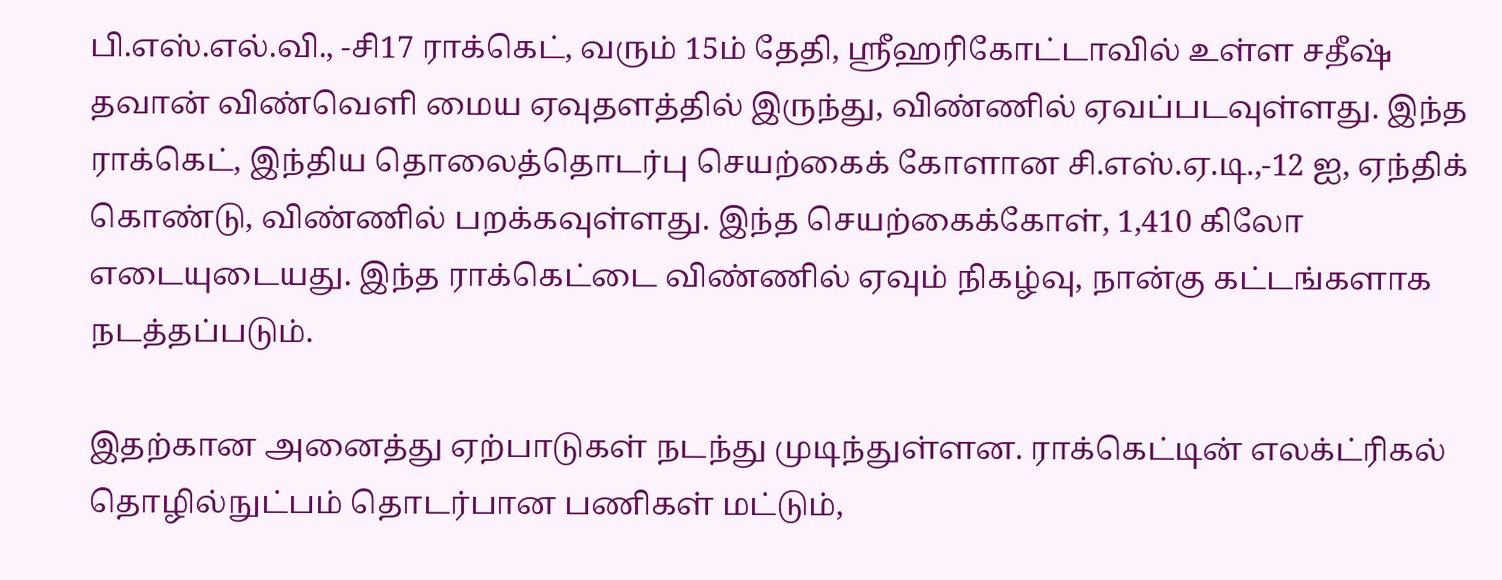பி.எஸ்.எல்.வி., -சி17 ராக்கெட், வரும் 15ம் தேதி, ஸ்ரீஹரிகோட்டாவில் உள்ள சதீஷ் தவான் விண்வெளி மைய ஏவுதளத்தில் இருந்து, விண்ணில் ஏவப்படவுள்ளது. இந்த ராக்கெட், இந்திய தொலைத்தொடர்பு செயற்கைக் கோளான சி.எஸ்.ஏ.டி.,-12 ஐ, ஏந்திக் கொண்டு, விண்ணில் பறக்கவுள்ளது. இந்த செயற்கைக்கோள், 1,410 கிலோ எடையுடையது. இந்த ராக்கெட்டை விண்ணில் ஏவும் நிகழ்வு, நான்கு கட்டங்களாக நடத்தப்படும்.

இதற்கான அனைத்து ஏற்பாடுகள் நடந்து முடிந்துள்ளன. ராக்கெட்டின் எலக்ட்ரிகல் தொழில்நுட்பம் தொடர்பான பணிகள் மட்டும்,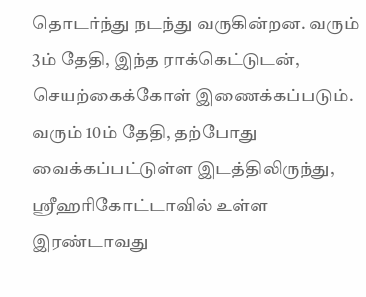தொடர்ந்து நடந்து வருகின்றன. வரும் 3ம் தேதி, இந்த ராக்கெட்டுடன், செயற்கைக்கோள் இணைக்கப்படும். வரும் 10ம் தேதி, தற்போது வைக்கப்பட்டுள்ள இடத்திலிருந்து, ஸ்ரீஹரிகோட்டாவில் உள்ள இரண்டாவது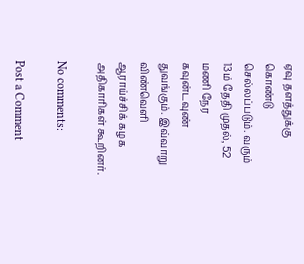ஏவு தளத்துக்கு கொண்டு செல்லப்படும். வரும் 13ம் தேதி முதல், 52 மணி நேர கவுன்டவுண் துவங்கும். இவ்வாறு விண்வெளி ஆராய்ச்சிக் கழக அதிகாரிகள் கூறினர்.

No comments:

Post a Comment